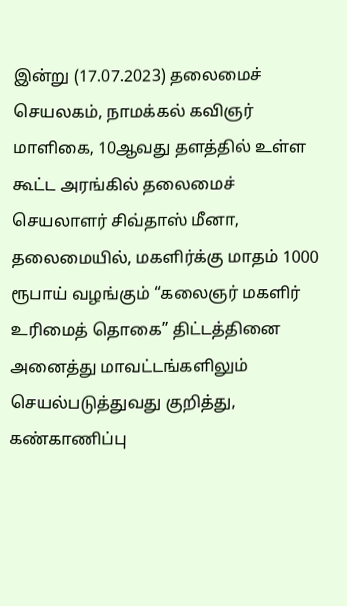இன்று (17.07.2023) தலைமைச் செயலகம், நாமக்கல் கவிஞர் மாளிகை, 10ஆவது தளத்தில் உள்ள கூட்ட அரங்கில் தலைமைச் செயலாளர் சிவ்தாஸ் மீனா, தலைமையில், மகளிர்க்கு மாதம் 1000 ரூபாய் வழங்கும் “கலைஞர் மகளிர் உரிமைத் தொகை” திட்டத்தினை அனைத்து மாவட்டங்களிலும் செயல்படுத்துவது குறித்து, கண்காணிப்பு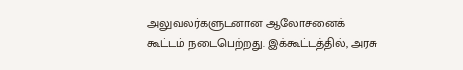அலுவலர்களுடனான ஆலோசனைக் கூட்டம் நடைபெற்றது. இக்கூட்டத்தில், அரசு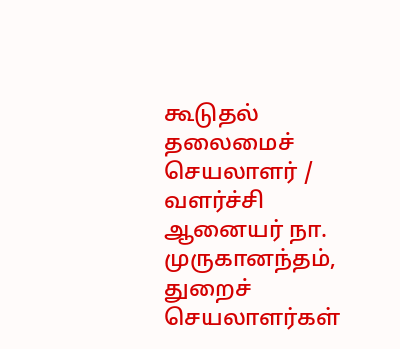கூடுதல் தலைமைச் செயலாளர் / வளர்ச்சி ஆனையர் நா. முருகானந்தம், துறைச் செயலாளர்கள்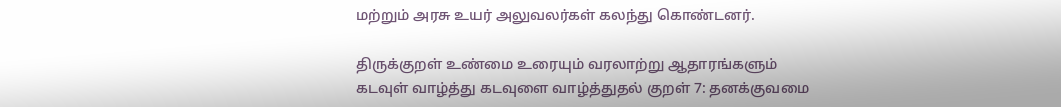மற்றும் அரசு உயர் அலுவலர்கள் கலந்து கொண்டனர்.

திருக்குறள் உண்மை உரையும் வரலாற்று ஆதாரங்களும்
கடவுள் வாழ்த்து கடவுளை வாழ்த்துதல் குறள் 7: தனக்குவமை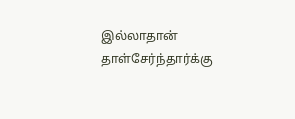இல்லாதான் தாள்சேர்ந்தார்க்கு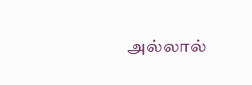அல்லால்